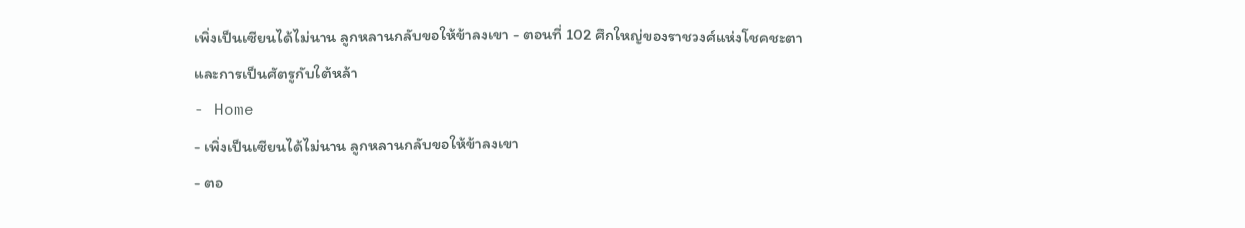เพิ่งเป็นเซียนได้ไม่นาน ลูกหลานกลับขอให้ข้าลงเขา - ตอนที่ 102 ศึกใหญ่ของราชวงศ์แห่งโชคชะตาและการเป็นศัตรูกับใต้หล้า
- Home
- เพิ่งเป็นเซียนได้ไม่นาน ลูกหลานกลับขอให้ข้าลงเขา
- ตอ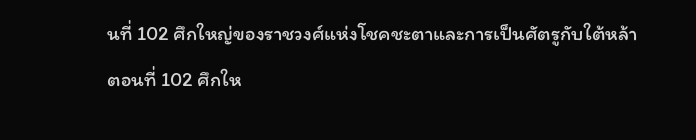นที่ 102 ศึกใหญ่ของราชวงศ์แห่งโชคชะตาและการเป็นศัตรูกับใต้หล้า
ตอนที่ 102 ศึกให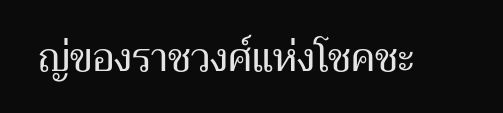ญ่ของราชวงศ์แห่งโชคชะ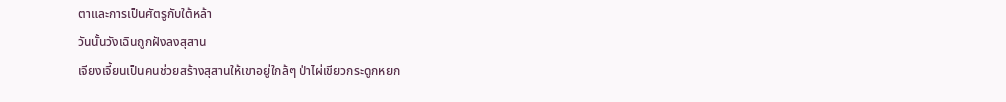ตาและการเป็นศัตรูกับใต้หล้า
วันนั้นวังเฉินถูกฝังลงสุสาน
เจียงเจี้ยนเป็นคนช่วยสร้างสุสานให้เขาอยู่ใกล้ๆ ป่าไผ่เขียวกระดูกหยก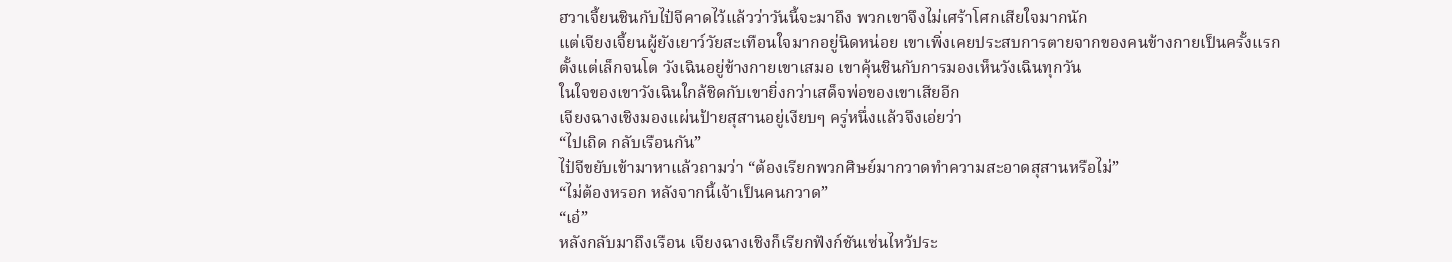ฮวาเจี้ยนชินกับไป๋จีคาดไว้แล้วว่าวันนี้จะมาถึง พวกเขาจึงไม่เศร้าโศกเสียใจมากนัก
แต่เจียงเจี้ยนผู้ยังเยาว์วัยสะเทือนใจมากอยู่นิดหน่อย เขาเพิ่งเคยประสบการตายจากของคนข้างกายเป็นครั้งแรก
ตั้งแต่เล็กจนโต วังเฉินอยู่ข้างกายเขาเสมอ เขาคุ้นชินกับการมองเห็นวังเฉินทุกวัน
ในใจของเขาวังเฉินใกล้ชิดกับเขายิ่งกว่าเสด็จพ่อของเขาเสียอีก
เจียงฉางเชิงมองแผ่นป้ายสุสานอยู่เงียบๆ ครู่หนึ่งแล้วจึงเอ่ยว่า
“ไปเถิด กลับเรือนกัน”
ไป๋จีขยับเข้ามาหาแล้วถามว่า “ต้องเรียกพวกศิษย์มากวาดทำความสะอาดสุสานหรือไม่”
“ไม่ต้องหรอก หลังจากนี้เจ้าเป็นคนกวาด”
“เอ๋”
หลังกลับมาถึงเรือน เจียงฉางเชิงก็เรียกฟังก์ชันเซ่นไหว้ประ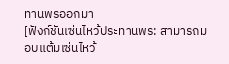ทานพรออกมา
[ฟังก์ชันเซ่นไหว้ประทานพร: สามารถมอบแต้มเซ่นไหว้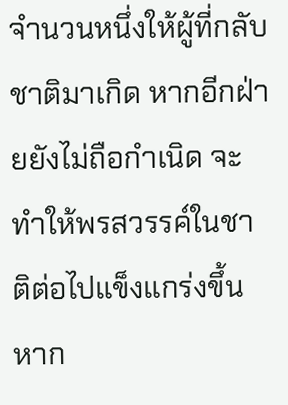จำนวนหนึ่งให้ผู้ที่กลับชาติมาเกิด หากอีกฝ่ายยังไม่ถือกำเนิด จะทำให้พรสวรรค์ในชาติต่อไปแข็งแกร่งขึ้น หาก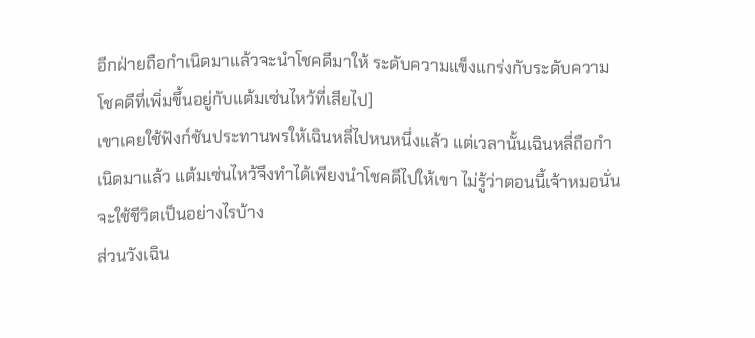อีกฝ่ายถือกำเนิดมาแล้วจะนำโชคดีมาให้ ระดับความแข็งแกร่งกับระดับความโชคดีที่เพิ่มขึ้นอยู่กับแต้มเซ่นไหว้ที่เสียไป]
เขาเคยใช้ฟังก์ชันประทานพรให้เฉินหลี่ไปหนหนึ่งแล้ว แต่เวลานั้นเฉินหลี่ถือกำเนิดมาแล้ว แต้มเซ่นไหว้จึงทำได้เพียงนำโชคดีไปให้เขา ไม่รู้ว่าตอนนี้เจ้าหมอนั่นจะใช้ชีวิตเป็นอย่างไรบ้าง
ส่วนวังเฉิน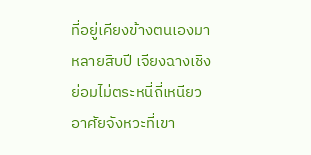ที่อยู่เคียงข้างตนเองมาหลายสิบปี เจียงฉางเชิงย่อมไม่ตระหนี่ถี่เหนียว
อาศัยจังหวะที่เขา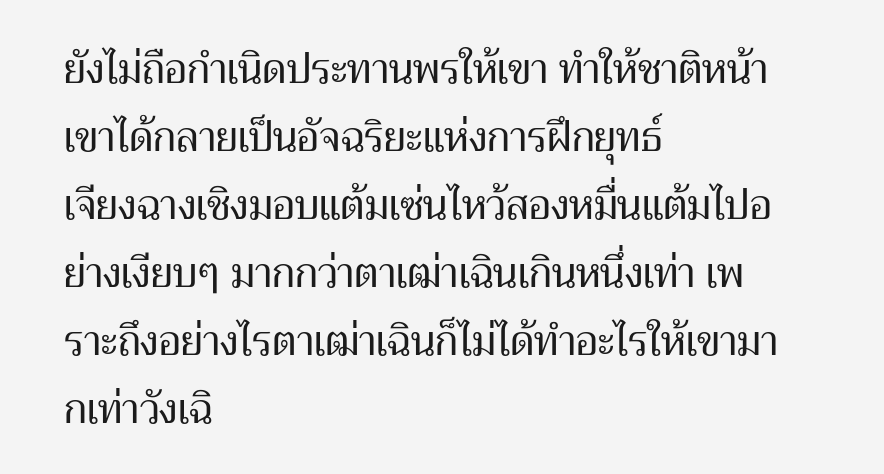ยังไม่ถือกำเนิดประทานพรให้เขา ทำให้ชาติหน้าเขาได้กลายเป็นอัจฉริยะแห่งการฝึกยุทธ์
เจียงฉางเชิงมอบแต้มเซ่นไหว้สองหมื่นแต้มไปอย่างเงียบๆ มากกว่าตาเฒ่าเฉินเกินหนึ่งเท่า เพราะถึงอย่างไรตาเฒ่าเฉินก็ไม่ได้ทำอะไรให้เขามากเท่าวังเฉิ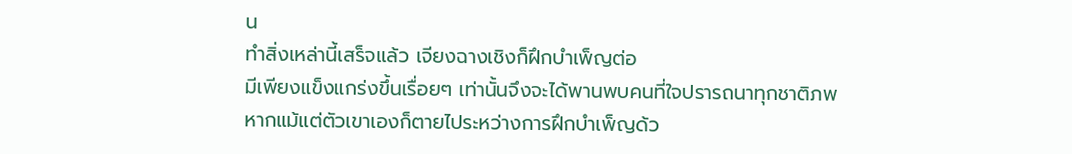น
ทำสิ่งเหล่านี้เสร็จแล้ว เจียงฉางเชิงก็ฝึกบำเพ็ญต่อ
มีเพียงแข็งแกร่งขึ้นเรื่อยๆ เท่านั้นจึงจะได้พานพบคนที่ใจปรารถนาทุกชาติภพ
หากแม้แต่ตัวเขาเองก็ตายไประหว่างการฝึกบำเพ็ญด้ว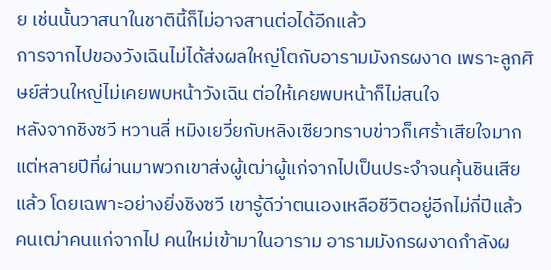ย เช่นนั้นวาสนาในชาตินี้ก็ไม่อาจสานต่อได้อีกแล้ว
การจากไปของวังเฉินไม่ได้ส่งผลใหญ่โตกับอารามมังกรผงาด เพราะลูกศิษย์ส่วนใหญ่ไม่เคยพบหน้าวังเฉิน ต่อให้เคยพบหน้าก็ไม่สนใจ
หลังจากชิงซวี หวานลี่ หมิงเยวี่ยกับหลิงเซียวทราบข่าวก็เศร้าเสียใจมาก
แต่หลายปีที่ผ่านมาพวกเขาส่งผู้เฒ่าผู้แก่จากไปเป็นประจำจนคุ้นชินเสียแล้ว โดยเฉพาะอย่างยิ่งชิงซวี เขารู้ดีว่าตนเองเหลือชีวิตอยู่อีกไม่กี่ปีแล้ว
คนเฒ่าคนแก่จากไป คนใหม่เข้ามาในอาราม อารามมังกรผงาดกำลังผ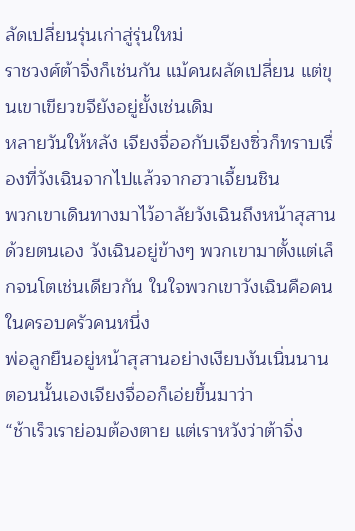ลัดเปลี่ยนรุ่นเก่าสู่รุ่นใหม่
ราชวงศ์ต้าจิ่งก็เช่นกัน แม้คนผลัดเปลี่ยน แต่ขุนเขาเขียวขจียังอยู่ยั้งเช่นเดิม
หลายวันให้หลัง เจียงจื่ออกับเจียงซิ่วก็ทราบเรื่องที่วังเฉินจากไปแล้วจากฮวาเจี้ยนชิน
พวกเขาเดินทางมาไว้อาลัยวังเฉินถึงหน้าสุสานด้วยตนเอง วังเฉินอยู่ข้างๆ พวกเขามาตั้งแต่เล็กจนโตเช่นเดียวกัน ในใจพวกเขาวังเฉินคือคนในครอบครัวคนหนึ่ง
พ่อลูกยืนอยู่หน้าสุสานอย่างเงียบงันเนิ่นนาน ตอนนั้นเองเจียงจื่ออก็เอ่ยขึ้นมาว่า
“ช้าเร็วเราย่อมต้องตาย แต่เราหวังว่าต้าจิ่ง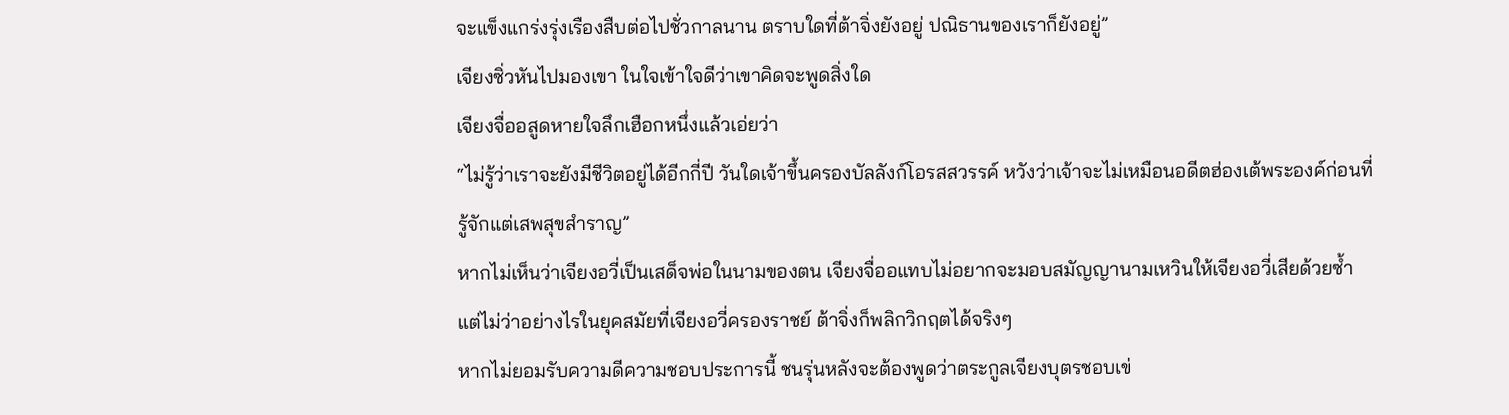จะแข็งแกร่งรุ่งเรืองสืบต่อไปชั่วกาลนาน ตราบใดที่ต้าจิ่งยังอยู่ ปณิธานของเราก็ยังอยู่”
เจียงซิ่วหันไปมองเขา ในใจเข้าใจดีว่าเขาคิดจะพูดสิ่งใด
เจียงจื่ออสูดหายใจลึกเฮือกหนึ่งแล้วเอ่ยว่า
“ไม่รู้ว่าเราจะยังมีชีวิตอยู่ได้อีกกี่ปี วันใดเจ้าขึ้นครองบัลลังก์โอรสสวรรค์ หวังว่าเจ้าจะไม่เหมือนอดีตฮ่องเต้พระองค์ก่อนที่รู้จักแต่เสพสุขสำราญ”
หากไม่เห็นว่าเจียงอวี่เป็นเสด็จพ่อในนามของตน เจียงจื่ออแทบไม่อยากจะมอบสมัญญานามเหวินให้เจียงอวี่เสียด้วยซ้ำ
แต่ไม่ว่าอย่างไรในยุคสมัยที่เจียงอวี่ครองราชย์ ต้าจิ่งก็พลิกวิกฤตได้จริงๆ
หากไม่ยอมรับความดีความชอบประการนี้ ชนรุ่นหลังจะต้องพูดว่าตระกูลเจียงบุตรชอบเข่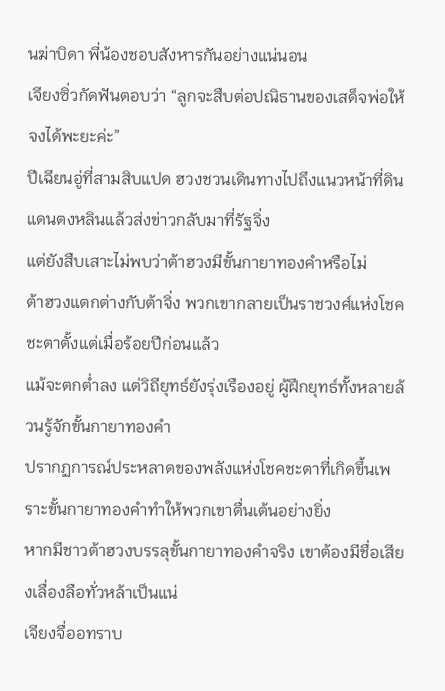นฆ่าบิดา พี่น้องชอบสังหารกันอย่างแน่นอน
เจียงซิ่วกัดฟันตอบว่า “ลูกจะสืบต่อปณิธานของเสด็จพ่อให้จงได้พะยะค่ะ”
ปีเฉียนอู่ที่สามสิบแปด ฮวงชวนเดินทางไปถึงแนวหน้าที่ดินแดนตงหลินแล้วส่งข่าวกลับมาที่รัฐจิ่ง
แต่ยังสืบเสาะไม่พบว่าต้าฮวงมีขั้นกายาทองคำหรือไม่
ต้าฮวงแตกต่างกับต้าจิ่ง พวกเขากลายเป็นราชวงศ์แห่งโชคชะตาตั้งแต่เมื่อร้อยปีก่อนแล้ว
แม้จะตกต่ำลง แต่วิถียุทธ์ยังรุ่งเรืองอยู่ ผู้ฝึกยุทธ์ทั้งหลายล้วนรู้จักขั้นกายาทองคำ
ปรากฏการณ์ประหลาดของพลังแห่งโชคชะตาที่เกิดขึ้นเพราะขั้นกายาทองคำทำให้พวกเขาตื่นเต้นอย่างยิ่ง
หากมีชาวต้าฮวงบรรลุขั้นกายาทองคำจริง เขาต้องมีชื่อเสียงเลื่องลือทั่วหล้าเป็นแน่
เจียงจื่ออทราบ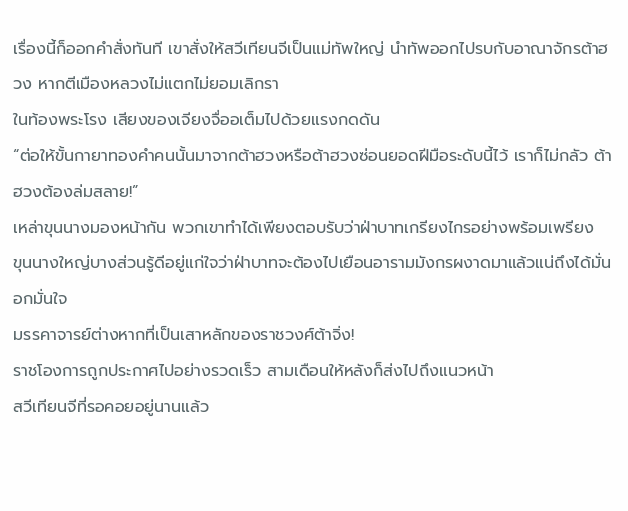เรื่องนี้ก็ออกคำสั่งทันที เขาสั่งให้สวีเทียนจีเป็นแม่ทัพใหญ่ นำทัพออกไปรบกับอาณาจักรต้าฮวง หากตีเมืองหลวงไม่แตกไม่ยอมเลิกรา
ในท้องพระโรง เสียงของเจียงจื่ออเต็มไปด้วยแรงกดดัน
“ต่อให้ขั้นกายาทองคำคนนั้นมาจากต้าฮวงหรือต้าฮวงซ่อนยอดฝีมือระดับนี้ไว้ เราก็ไม่กลัว ต้าฮวงต้องล่มสลาย!”
เหล่าขุนนางมองหน้ากัน พวกเขาทำได้เพียงตอบรับว่าฝ่าบาทเกรียงไกรอย่างพร้อมเพรียง
ขุนนางใหญ่บางส่วนรู้ดีอยู่แก่ใจว่าฝ่าบาทจะต้องไปเยือนอารามมังกรผงาดมาแล้วแน่ถึงได้มั่นอกมั่นใจ
มรรคาจารย์ต่างหากที่เป็นเสาหลักของราชวงศ์ต้าจิ่ง!
ราชโองการถูกประกาศไปอย่างรวดเร็ว สามเดือนให้หลังก็ส่งไปถึงแนวหน้า
สวีเทียนจีที่รอคอยอยู่นานแล้ว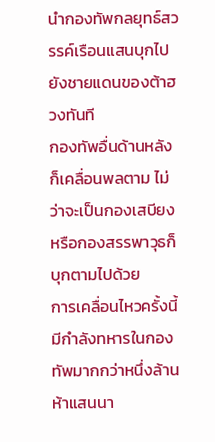นำกองทัพกลยุทธ์สวรรค์เรือนแสนบุกไปยังชายแดนของต้าฮวงทันที
กองทัพอื่นด้านหลังก็เคลื่อนพลตาม ไม่ว่าจะเป็นกองเสบียงหรือกองสรรพาวุธก็บุกตามไปด้วย
การเคลื่อนไหวครั้งนี้ มีกำลังทหารในกองทัพมากกว่าหนึ่งล้านห้าแสนนา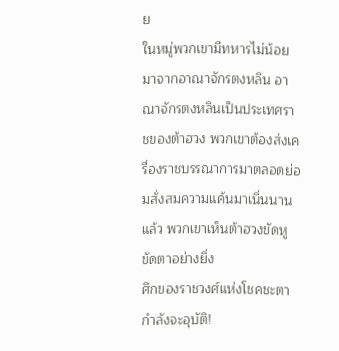ย
ในหมู่พวกเขามีทหารไม่น้อยมาจากอาณาจักรตงหลิน อาณาจักรตงหลินเป็นประเทศราชของต้าฮวง พวกเขาต้องส่งเครื่องราชบรรณาการมาตลอดย่อมสั่งสมความแค้นมาเนิ่นนานแล้ว พวกเขาเห็นต้าฮวงขัดหูขัดตาอย่างยิ่ง
ศึกของราชวงศ์แห่งโชคชะตากำลังจะอุบัติ!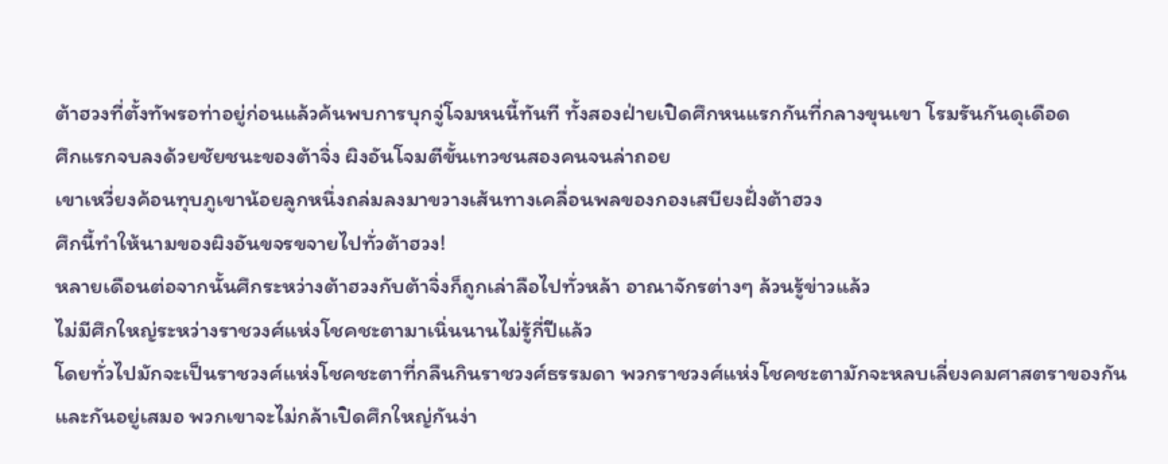ต้าฮวงที่ตั้งทัพรอท่าอยู่ก่อนแล้วค้นพบการบุกจู่โจมหนนี้ทันที ทั้งสองฝ่ายเปิดศึกหนแรกกันที่กลางขุนเขา โรมรันกันดุเดือด
ศึกแรกจบลงด้วยชัยชนะของต้าจิ่ง ผิงอันโจมตีขั้นเทวชนสองคนจนล่าถอย
เขาเหวี่ยงค้อนทุบภูเขาน้อยลูกหนึ่งถล่มลงมาขวางเส้นทางเคลื่อนพลของกองเสบียงฝั่งต้าฮวง
ศึกนี้ทำให้นามของผิงอันขจรขจายไปทั่วต้าฮวง!
หลายเดือนต่อจากนั้นศึกระหว่างต้าฮวงกับต้าจิ่งก็ถูกเล่าลือไปทั่วหล้า อาณาจักรต่างๆ ล้วนรู้ข่าวแล้ว
ไม่มีศึกใหญ่ระหว่างราชวงศ์แห่งโชคชะตามาเนิ่นนานไม่รู้กี่ปีแล้ว
โดยทั่วไปมักจะเป็นราชวงศ์แห่งโชคชะตาที่กลืนกินราชวงศ์ธรรมดา พวกราชวงศ์แห่งโชคชะตามักจะหลบเลี่ยงคมศาสตราของกันและกันอยู่เสมอ พวกเขาจะไม่กล้าเปิดศึกใหญ่กันง่า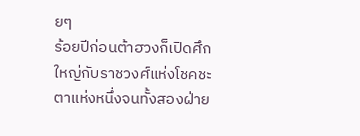ยๆ
ร้อยปีก่อนต้าฮวงก็เปิดศึกใหญ่กับราชวงศ์แห่งโชคชะตาแห่งหนึ่งจนทั้งสองฝ่าย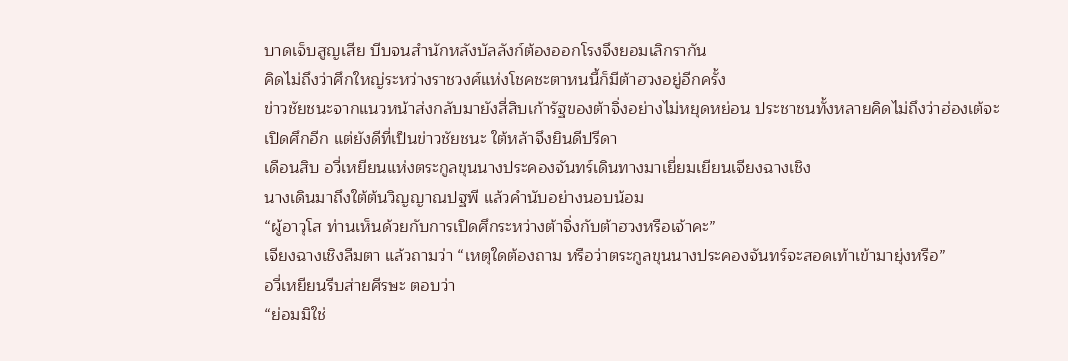บาดเจ็บสูญเสีย บีบจนสำนักหลังบัลลังก์ต้องออกโรงจึงยอมเลิกรากัน
คิดไม่ถึงว่าศึกใหญ่ระหว่างราชวงศ์แห่งโชคชะตาหนนี้ก็มีต้าฮวงอยู่อีกครั้ง
ข่าวชัยชนะจากแนวหน้าส่งกลับมายังสี่สิบเก้ารัฐของต้าจิ่งอย่างไม่หยุดหย่อน ประชาชนทั้งหลายคิดไม่ถึงว่าฮ่องเต้จะเปิดศึกอีก แต่ยังดีที่เป็นข่าวชัยชนะ ใต้หล้าจึงยินดีปรีดา
เดือนสิบ อวี่เหยียนแห่งตระกูลขุนนางประคองจันทร์เดินทางมาเยี่ยมเยียนเจียงฉางเชิง
นางเดินมาถึงใต้ต้นวิญญาณปฐพี แล้วคำนับอย่างนอบน้อม
“ผู้อาวุโส ท่านเห็นด้วยกับการเปิดศึกระหว่างต้าจิ่งกับต้าฮวงหรือเจ้าคะ”
เจียงฉางเชิงลืมตา แล้วถามว่า “เหตุใดต้องถาม หรือว่าตระกูลขุนนางประคองจันทร์จะสอดเท้าเข้ามายุ่งหรือ”
อวี่เหยียนรีบส่ายศีรษะ ตอบว่า
“ย่อมมิใช่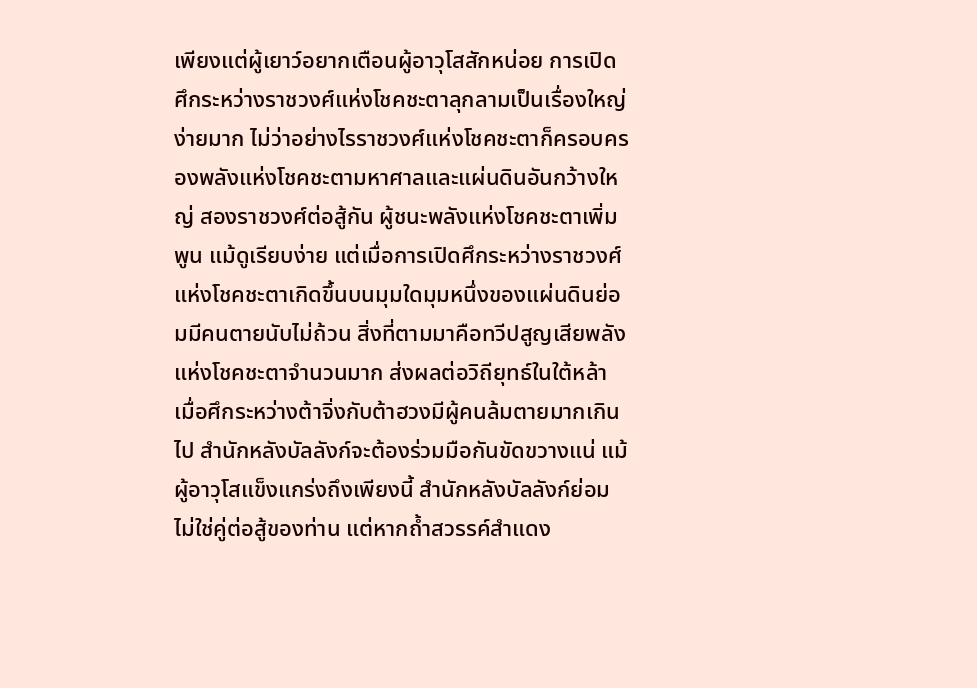เพียงแต่ผู้เยาว์อยากเตือนผู้อาวุโสสักหน่อย การเปิดศึกระหว่างราชวงศ์แห่งโชคชะตาลุกลามเป็นเรื่องใหญ่ง่ายมาก ไม่ว่าอย่างไรราชวงศ์แห่งโชคชะตาก็ครอบครองพลังแห่งโชคชะตามหาศาลและแผ่นดินอันกว้างใหญ่ สองราชวงศ์ต่อสู้กัน ผู้ชนะพลังแห่งโชคชะตาเพิ่มพูน แม้ดูเรียบง่าย แต่เมื่อการเปิดศึกระหว่างราชวงศ์แห่งโชคชะตาเกิดขึ้นบนมุมใดมุมหนึ่งของแผ่นดินย่อมมีคนตายนับไม่ถ้วน สิ่งที่ตามมาคือทวีปสูญเสียพลังแห่งโชคชะตาจำนวนมาก ส่งผลต่อวิถียุทธ์ในใต้หล้า เมื่อศึกระหว่างต้าจิ่งกับต้าฮวงมีผู้คนล้มตายมากเกินไป สำนักหลังบัลลังก์จะต้องร่วมมือกันขัดขวางแน่ แม้ผู้อาวุโสแข็งแกร่งถึงเพียงนี้ สำนักหลังบัลลังก์ย่อมไม่ใช่คู่ต่อสู้ของท่าน แต่หากถ้ำสวรรค์สำแดง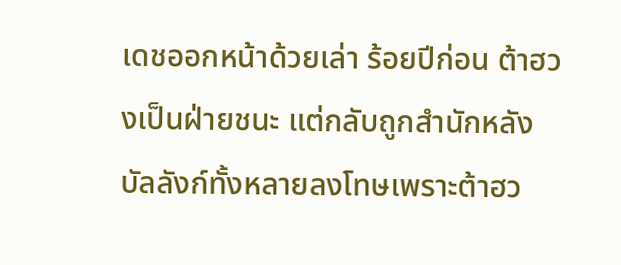เดชออกหน้าด้วยเล่า ร้อยปีก่อน ต้าฮวงเป็นฝ่ายชนะ แต่กลับถูกสำนักหลังบัลลังก์ทั้งหลายลงโทษเพราะต้าฮว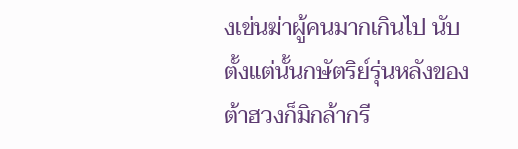งเข่นฆ่าผู้คนมากเกินไป นับตั้งแต่นั้นกษัตริย์รุ่นหลังของต้าฮวงก็มิกล้ากรี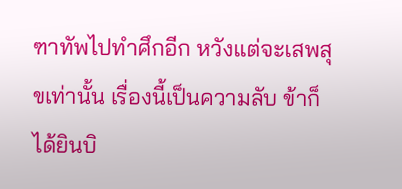ฑาทัพไปทำศึกอีก หวังแต่จะเสพสุขเท่านั้น เรื่องนี้เป็นความลับ ข้าก็ได้ยินบิ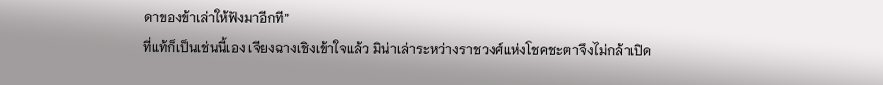ดาของข้าเล่าให้ฟังมาอีกที”
ที่แท้ก็เป็นเช่นนี้เอง เจียงฉางเชิงเข้าใจแล้ว มิน่าเล่าระหว่างราชวงศ์แห่งโชคชะตาจึงไม่กล้าเปิด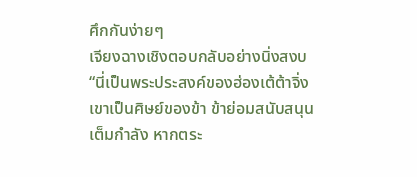ศึกกันง่ายๆ
เจียงฉางเชิงตอบกลับอย่างนิ่งสงบ
“นี่เป็นพระประสงค์ของฮ่องเต้ต้าจิ่ง เขาเป็นศิษย์ของข้า ข้าย่อมสนับสนุนเต็มกำลัง หากตระ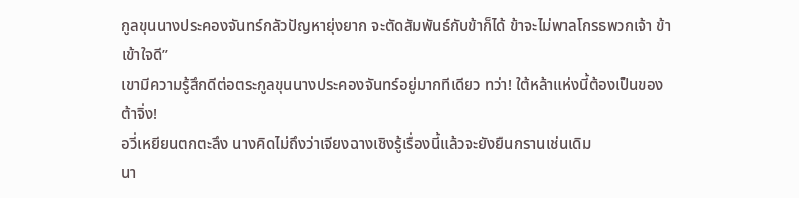กูลขุนนางประคองจันทร์กลัวปัญหายุ่งยาก จะตัดสัมพันธ์กับข้าก็ได้ ข้าจะไม่พาลโกรธพวกเจ้า ข้าเข้าใจดี”
เขามีความรู้สึกดีต่อตระกูลขุนนางประคองจันทร์อยู่มากทีเดียว ทว่า! ใต้หล้าแห่งนี้ต้องเป็นของต้าจิ่ง!
อวี่เหยียนตกตะลึง นางคิดไม่ถึงว่าเจียงฉางเชิงรู้เรื่องนี้แล้วจะยังยืนกรานเช่นเดิม
นา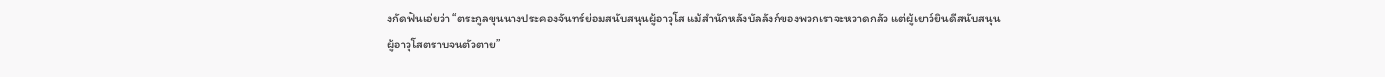งกัดฟันเอ่ยว่า “ตระกูลขุนนางประคองจันทร์ย่อมสนับสนุนผู้อาวุโส แม้สำนักหลังบัลลังก์ของพวกเราจะหวาดกลัว แต่ผู้เยาว์ยินดีสนับสนุนผู้อาวุโสตราบจนตัวตาย”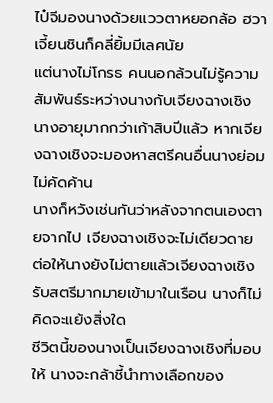ไป๋จีมองนางด้วยแววตาหยอกล้อ ฮวาเจี้ยนชินก็คลี่ยิ้มมีเลศนัย
แต่นางไม่โกรธ คนนอกล้วนไม่รู้ความสัมพันธ์ระหว่างนางกับเจียงฉางเชิง
นางอายุมากกว่าเก้าสิบปีแล้ว หากเจียงฉางเชิงจะมองหาสตรีคนอื่นนางย่อมไม่คัดค้าน
นางก็หวังเช่นกันว่าหลังจากตนเองตายจากไป เจียงฉางเชิงจะไม่เดียวดาย ต่อให้นางยังไม่ตายแล้วเจียงฉางเชิงรับสตรีมากมายเข้ามาในเรือน นางก็ไม่คิดจะแย้งสิ่งใด
ชีวิตนี้ของนางเป็นเจียงฉางเชิงที่มอบให้ นางจะกล้าชี้นำทางเลือกของ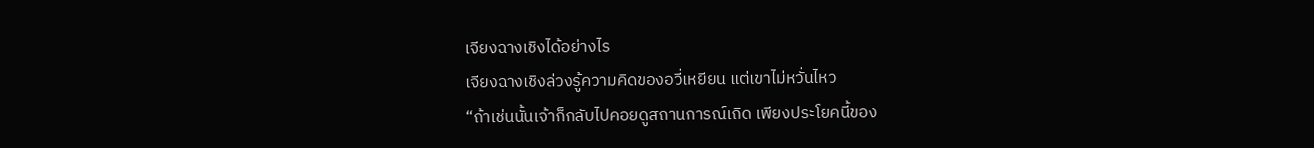เจียงฉางเชิงได้อย่างไร
เจียงฉางเชิงล่วงรู้ความคิดของอวี่เหยียน แต่เขาไม่หวั่นไหว
“ถ้าเช่นนั้นเจ้าก็กลับไปคอยดูสถานการณ์เถิด เพียงประโยคนี้ของ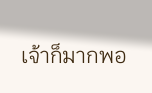เจ้าก็มากพอ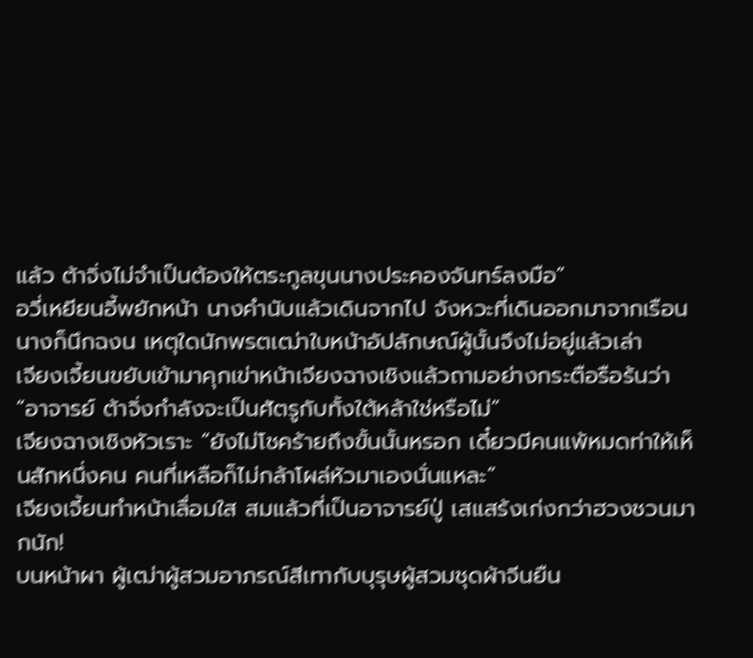แล้ว ต้าจิ่งไม่จำเป็นต้องให้ตระกูลขุนนางประคองจันทร์ลงมือ”
อวี่เหยียนอี้พยักหน้า นางคำนับแล้วเดินจากไป จังหวะที่เดินออกมาจากเรือน นางก็นึกฉงน เหตุใดนักพรตเฒ่าใบหน้าอัปลักษณ์ผู้นั้นจึงไม่อยู่แล้วเล่า
เจียงเจี้ยนขยับเข้ามาคุกเข่าหน้าเจียงฉางเชิงแล้วถามอย่างกระตือรือร้นว่า
“อาจารย์ ต้าจิ่งกำลังจะเป็นศัตรูกับทั้งใต้หล้าใช่หรือไม่”
เจียงฉางเชิงหัวเราะ “ยังไม่โชคร้ายถึงขั้นนั้นหรอก เดี๋ยวมีคนแพ้หมดท่าให้เห็นสักหนึ่งคน คนที่เหลือก็ไม่กล้าโผล่หัวมาเองนั่นแหละ”
เจียงเจี้ยนทำหน้าเลื่อมใส สมแล้วที่เป็นอาจารย์ปู่ เสแสร้งเก่งกว่าฮวงชวนมากนัก!
บนหน้าผา ผู้เฒ่าผู้สวมอาภรณ์สีเทากับบุรุษผู้สวมชุดผ้าจีนยืน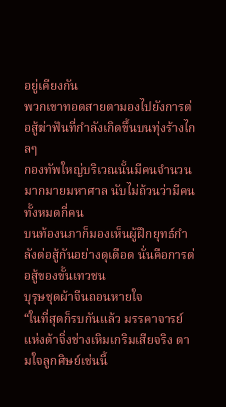อยู่เคียงกัน
พวกเขาทอดสายตามองไปยังการต่อสู้ฆ่าฟันที่กำลังเกิดขึ้นบนทุ่งร้างไกลๆ
กองทัพใหญ่บริเวณนั้นมีคนจำนวนมากมายมหาศาล นับไม่ถ้วนว่ามีคนทั้งหมดกี่คน
บนท้องนภาก็มองเห็นผู้ฝึกยุทธ์กำลังต่อสู้กันอย่างดุเดือด นั่นคือการต่อสู้ของขั้นเทวชน
บุรุษชุดผ้าจีนถอนหายใจ
“ในที่สุดก็รบกันแล้ว มรรคาจารย์แห่งต้าจิ่งช่างเหิมเกริมเสียจริง ตามใจลูกศิษย์เช่นนี้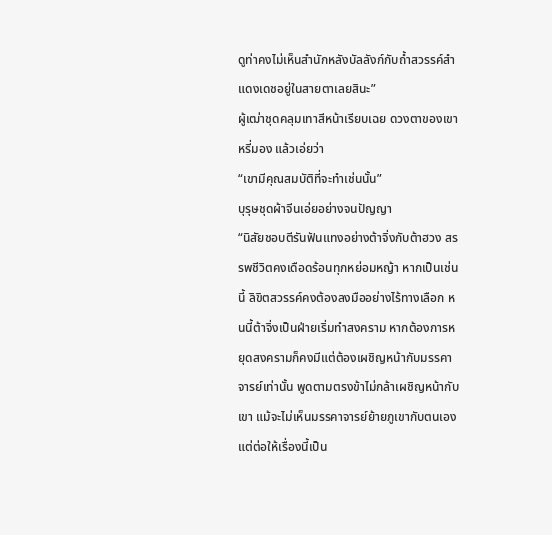ดูท่าคงไม่เห็นสำนักหลังบัลลังก์กับถ้ำสวรรค์สำแดงเดชอยู่ในสายตาเลยสินะ”
ผู้เฒ่าชุดคลุมเทาสีหน้าเรียบเฉย ดวงตาของเขาหรี่มอง แล้วเอ่ยว่า
“เขามีคุณสมบัติที่จะทำเช่นนั้น”
บุรุษชุดผ้าจีนเอ่ยอย่างจนปัญญา
“นิสัยชอบตีรันฟันแทงอย่างต้าจิ่งกับต้าฮวง สรรพชีวิตคงเดือดร้อนทุกหย่อมหญ้า หากเป็นเช่นนี้ ลิขิตสวรรค์คงต้องลงมืออย่างไร้ทางเลือก หนนี้ต้าจิ่งเป็นฝ่ายเริ่มทำสงคราม หากต้องการหยุดสงครามก็คงมีแต่ต้องเผชิญหน้ากับมรรคาจารย์เท่านั้น พูดตามตรงข้าไม่กล้าเผชิญหน้ากับเขา แม้จะไม่เห็นมรรคาจารย์ย้ายภูเขากับตนเอง แต่ต่อให้เรื่องนี้เป็น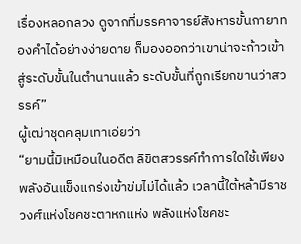เรื่องหลอกลวง ดูจากที่มรรคาจารย์สังหารขั้นกายาทองคำได้อย่างง่ายดาย ก็มองออกว่าเขาน่าจะก้าวเข้าสู่ระดับขั้นในตำนานแล้ว ระดับขั้นที่ถูกเรียกขานว่าสวรรค์”
ผู้เฒ่าชุดคลุมเทาเอ่ยว่า
“ยามนี้มิเหมือนในอดีต ลิขิตสวรรค์ทำการใดใช้เพียงพลังอันแข็งแกร่งเข้าข่มไม่ได้แล้ว เวลานี้ใต้หล้ามีราชวงศ์แห่งโชคชะตาหกแห่ง พลังแห่งโชคชะ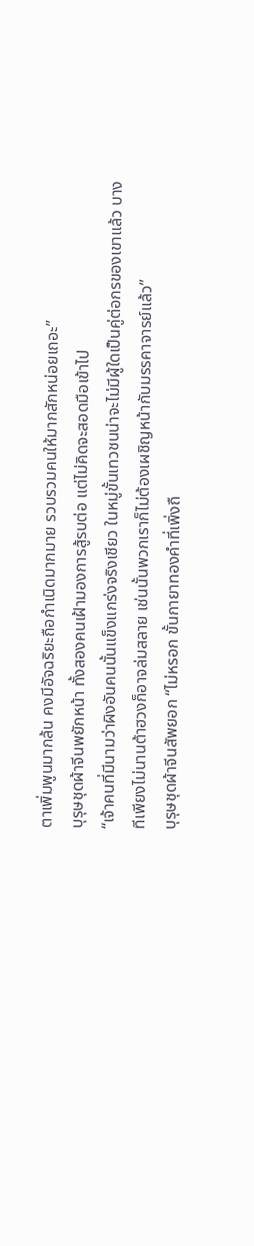ตาเพิ่มพูนมากล้น คงมีอัจฉริยะถือกำเนิดมากมาย รวบรวมคนให้มากสักหน่อยเถอะ”
บุรุษชุดผ้าจีนพยักหน้า ทั้งสองคนเฝ้ามองการสู้รบต่อ แต่ไม่คิดจะสอดมือเข้าไป
“เจ้าคนที่มีนามว่าผิงอันคนนั้นแข็งแกร่งจริงเชียว ในหมู่ขั้นเทวชนน่าจะไม่มีผู้ใดเป็นคู่ต่อกรของเขาแล้ว บางทีเพียงไม่นานต้าฮวงก็อาจล่มสลาย เช่นนั้นพวกเราก็ไม่ต้องเผชิญหน้ากับมรรคาจารย์แล้ว”
บุรุษชุดผ้าจีนสัพยอก “ไม่หรอก ขั้นกายาทองคำที่เพิ่งถื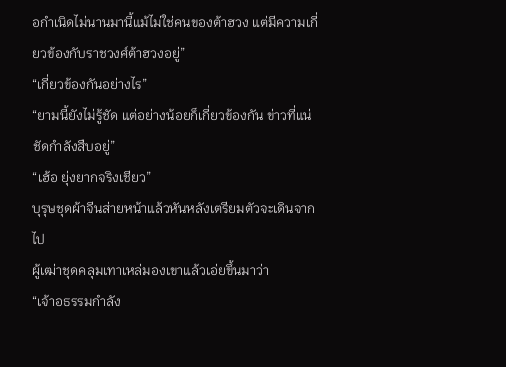อกำเนิดไม่นานมานี้แม้ไม่ใช่คนของต้าฮวง แต่มีความเกี่ยวข้องกับราชวงศ์ต้าฮวงอยู่”
“เกี่ยวข้องกันอย่างไร”
“ยามนี้ยังไม่รู้ชัด แต่อย่างน้อยก็เกี่ยวข้องกัน ข่าวที่แน่ชัดกำลังสืบอยู่”
“เฮ้อ ยุ่งยากจริงเชียว”
บุรุษชุดผ้าจีนส่ายหน้าแล้วหันหลังเตรียมตัวจะเดินจากไป
ผู้เฒ่าชุดคลุมเทาเหล่มองเขาแล้วเอ่ยขึ้นมาว่า
“เจ้าอธรรมกำลัง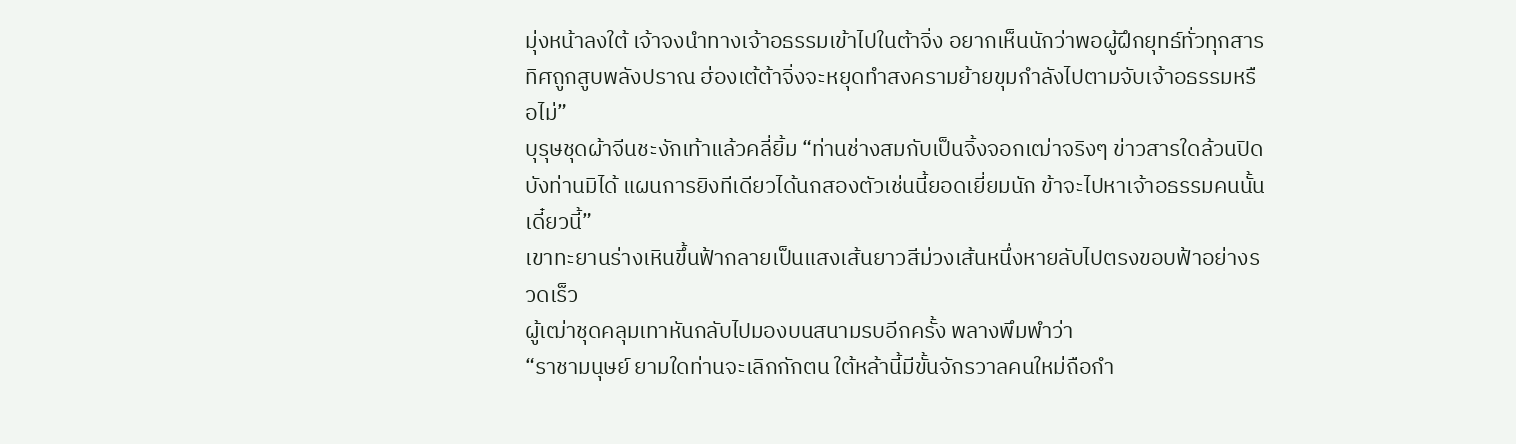มุ่งหน้าลงใต้ เจ้าจงนำทางเจ้าอธรรมเข้าไปในต้าจิ่ง อยากเห็นนักว่าพอผู้ฝึกยุทธ์ทั่วทุกสารทิศถูกสูบพลังปราณ ฮ่องเต้ต้าจิ่งจะหยุดทำสงครามย้ายขุมกำลังไปตามจับเจ้าอธรรมหรือไม่”
บุรุษชุดผ้าจีนชะงักเท้าแล้วคลี่ยิ้ม “ท่านช่างสมกับเป็นจิ้งจอกเฒ่าจริงๆ ข่าวสารใดล้วนปิดบังท่านมิได้ แผนการยิงทีเดียวได้นกสองตัวเช่นนี้ยอดเยี่ยมนัก ข้าจะไปหาเจ้าอธรรมคนนั้นเดี๋ยวนี้”
เขาทะยานร่างเหินขึ้นฟ้ากลายเป็นแสงเส้นยาวสีม่วงเส้นหนึ่งหายลับไปตรงขอบฟ้าอย่างรวดเร็ว
ผู้เฒ่าชุดคลุมเทาหันกลับไปมองบนสนามรบอีกครั้ง พลางพึมพำว่า
“ราชามนุษย์ ยามใดท่านจะเลิกกักตน ใต้หล้านี้มีขั้นจักรวาลคนใหม่ถือกำ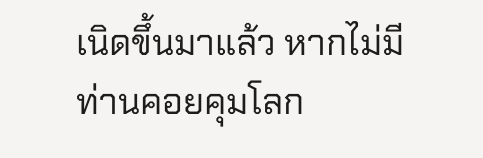เนิดขึ้นมาแล้ว หากไม่มีท่านคอยคุมโลก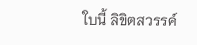ใบนี้ ลิขิตสวรรค์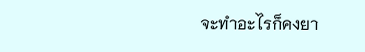จะทำอะไรก็คงยา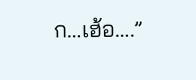ก…เฮ้อ….”